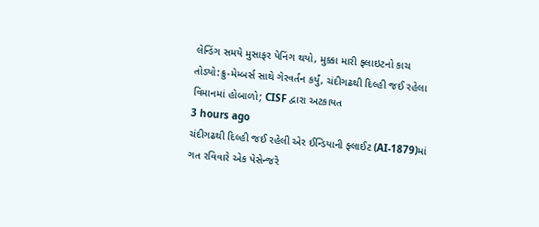લેન્ડિંગ સમયે મુસાફર પેનિંગ થયો, મુક્કા મારી ફ્લાઇટનો કાચ તોડ્યો:ક્રુ-મેમ્બર્સ સાથે ગેરવર્તન કર્યું, ચંદીગઢથી દિલ્હી જઈ રહેલા વિમાનમાં હોબાળો; CISF દ્વારા અટકાયત
3 hours ago
ચંદીગઢથી દિલ્હી જઈ રહેલી એર ઈન્ડિયાની ફ્લાઈટ (AI-1879)માં ગત રવિવારે એક પેસેન્જરે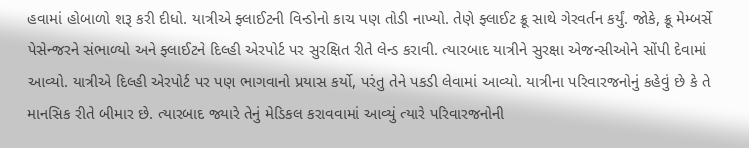હવામાં હોબાળો શરૂ કરી દીધો. યાત્રીએ ફ્લાઈટની વિન્ડોનો કાચ પણ તોડી નાખ્યો. તેણે ફ્લાઈટ ક્રૂ સાથે ગેરવર્તન કર્યું. જોકે, ક્રૂ મેમ્બર્સે પેસેન્જરને સંભાળ્યો અને ફ્લાઈટને દિલ્હી એરપોર્ટ પર સુરક્ષિત રીતે લેન્ડ કરાવી. ત્યારબાદ યાત્રીને સુરક્ષા એજન્સીઓને સોંપી દેવામાં આવ્યો. યાત્રીએ દિલ્હી એરપોર્ટ પર પણ ભાગવાનો પ્રયાસ કર્યો, પરંતુ તેને પકડી લેવામાં આવ્યો. યાત્રીના પરિવારજનોનું કહેવું છે કે તે માનસિક રીતે બીમાર છે. ત્યારબાદ જ્યારે તેનું મેડિકલ કરાવવામાં આવ્યું ત્યારે પરિવારજનોની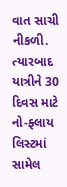વાત સાચી નીકળી. ત્યારબાદ યાત્રીને 30 દિવસ માટે નો-ફ્લાય લિસ્ટમાં સામેલ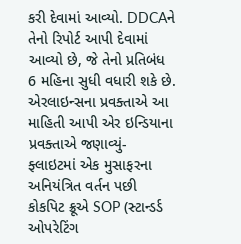કરી દેવામાં આવ્યો. DDCAને તેનો રિપોર્ટ આપી દેવામાં આવ્યો છે, જે તેનો પ્રતિબંધ 6 મહિના સુધી વધારી શકે છે. એરલાઇન્સના પ્રવક્તાએ આ માહિતી આપી એર ઇન્ડિયાના પ્રવક્તાએ જણાવ્યું- ફ્લાઇટમાં એક મુસાફરના અનિયંત્રિત વર્તન પછી કોકપિટ ક્રૂએ SOP (સ્ટાન્ડર્ડ ઓપરેટિંગ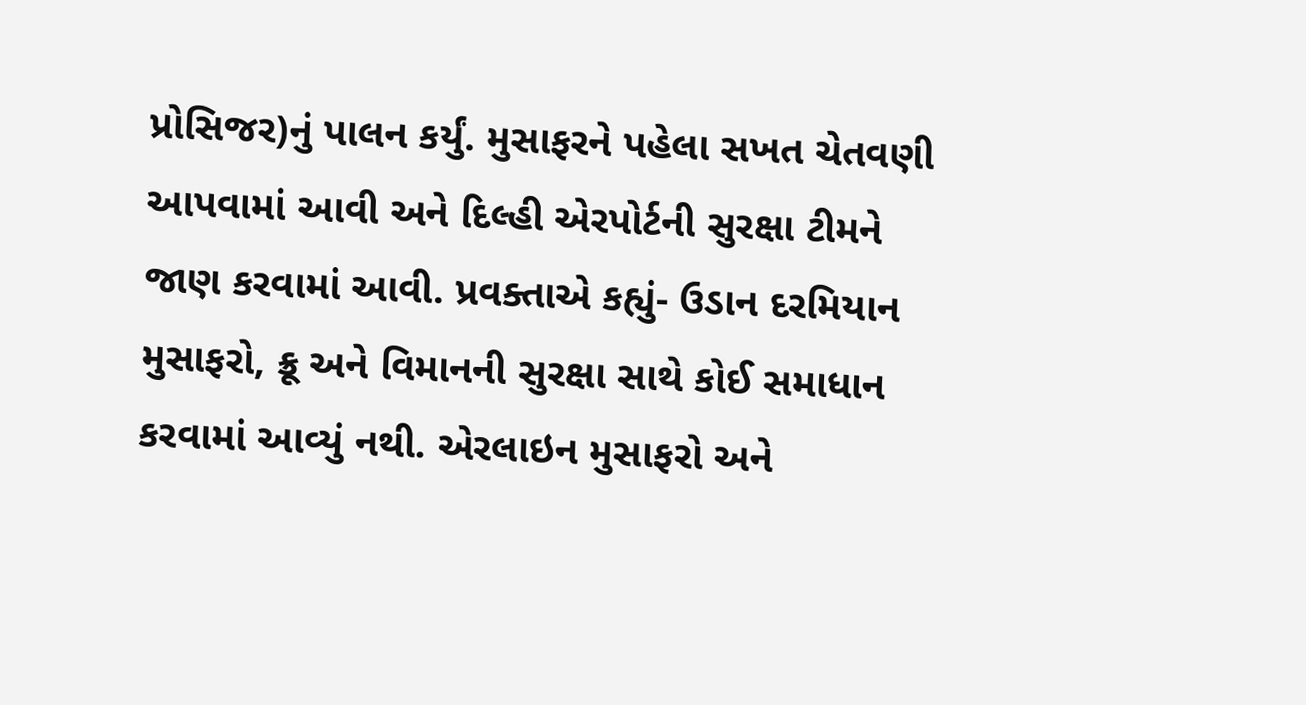પ્રોસિજર)નું પાલન કર્યું. મુસાફરને પહેલા સખત ચેતવણી આપવામાં આવી અને દિલ્હી એરપોર્ટની સુરક્ષા ટીમને જાણ કરવામાં આવી. પ્રવક્તાએ કહ્યું- ઉડાન દરમિયાન મુસાફરો, ક્રૂ અને વિમાનની સુરક્ષા સાથે કોઈ સમાધાન કરવામાં આવ્યું નથી. એરલાઇન મુસાફરો અને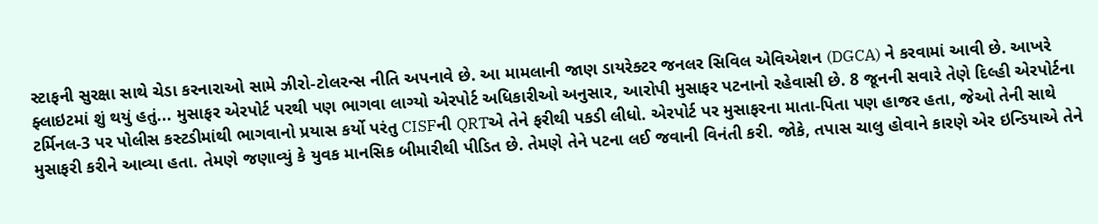સ્ટાફની સુરક્ષા સાથે ચેડા કરનારાઓ સામે ઝીરો-ટોલરન્સ નીતિ અપનાવે છે. આ મામલાની જાણ ડાયરેક્ટર જનલર સિવિલ એવિએશન (DGCA) ને કરવામાં આવી છે. આખરે ફ્લાઇટમાં શું થયું હતું... મુસાફર એરપોર્ટ પરથી પણ ભાગવા લાગ્યો એરપોર્ટ અધિકારીઓ અનુસાર, આરોપી મુસાફર પટનાનો રહેવાસી છે. 8 જૂનની સવારે તેણે દિલ્હી એરપોર્ટના ટર્મિનલ-3 પર પોલીસ કસ્ટડીમાંથી ભાગવાનો પ્રયાસ કર્યો પરંતુ CISFની QRTએ તેને ફરીથી પકડી લીધો. એરપોર્ટ પર મુસાફરના માતા-પિતા પણ હાજર હતા, જેઓ તેની સાથે મુસાફરી કરીને આવ્યા હતા. તેમણે જણાવ્યું કે યુવક માનસિક બીમારીથી પીડિત છે. તેમણે તેને પટના લઈ જવાની વિનંતી કરી. જોકે, તપાસ ચાલુ હોવાને કારણે એર ઇન્ડિયાએ તેને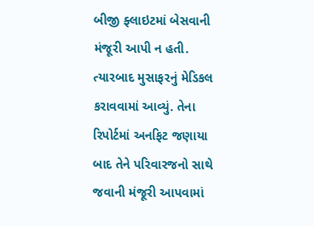બીજી ફ્લાઇટમાં બેસવાની મંજૂરી આપી ન હતી. ત્યારબાદ મુસાફરનું મેડિકલ કરાવવામાં આવ્યું. તેના રિપોર્ટમાં અનફિટ જણાયા બાદ તેને પરિવારજનો સાથે જવાની મંજૂરી આપવામાં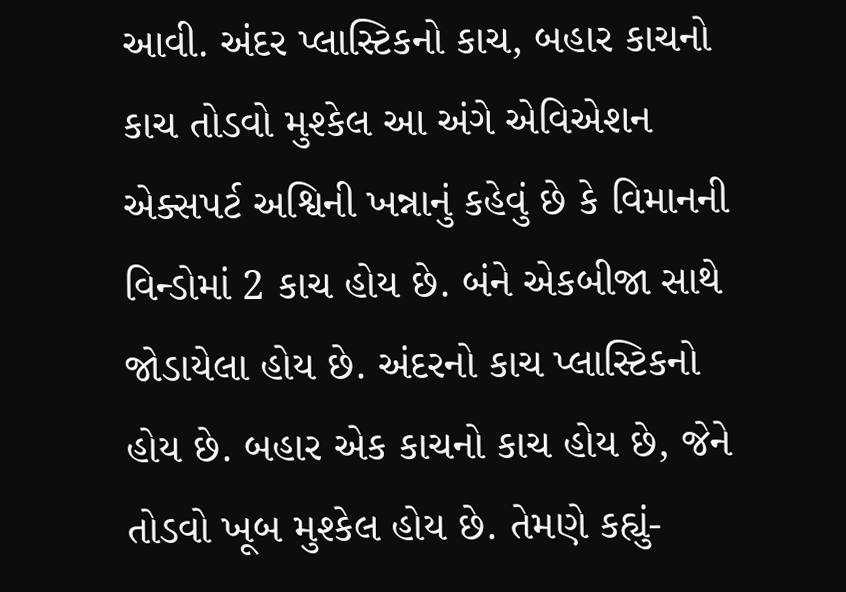આવી. અંદર પ્લાસ્ટિકનો કાચ, બહાર કાચનો કાચ તોડવો મુશ્કેલ આ અંગે એવિએશન એક્સપર્ટ અશ્વિની ખન્નાનું કહેવું છે કે વિમાનની વિન્ડોમાં 2 કાચ હોય છે. બંને એકબીજા સાથે જોડાયેલા હોય છે. અંદરનો કાચ પ્લાસ્ટિકનો હોય છે. બહાર એક કાચનો કાચ હોય છે, જેને તોડવો ખૂબ મુશ્કેલ હોય છે. તેમણે કહ્યું-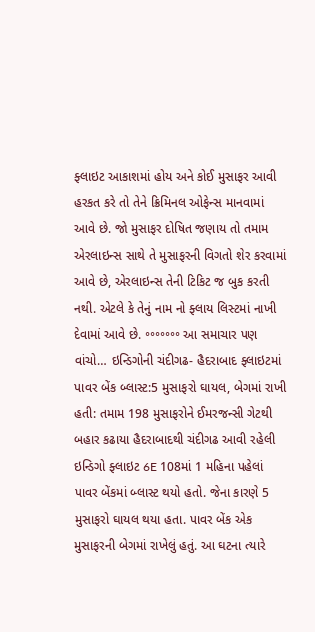ફ્લાઇટ આકાશમાં હોય અને કોઈ મુસાફર આવી હરકત કરે તો તેને ક્રિમિનલ ઓફેન્સ માનવામાં આવે છે. જો મુસાફર દોષિત જણાય તો તમામ એરલાઇન્સ સાથે તે મુસાફરની વિગતો શેર કરવામાં આવે છે, એરલાઇન્સ તેની ટિકિટ જ બુક કરતી નથી. એટલે કે તેનું નામ નો ફ્લાય લિસ્ટમાં નાખી દેવામાં આવે છે. ॰॰॰॰॰॰॰ આ સમાચાર પણ વાંચો… ઇન્ડિગોની ચંદીગઢ- હૈદરાબાદ ફ્લાઇટમાં પાવર બેંક બ્લાસ્ટ:5 મુસાફરો ઘાયલ, બેગમાં રાખી હતી: તમામ 198 મુસાફરોને ઈમરજન્સી ગેટથી બહાર કઢાયા હૈદરાબાદથી ચંદીગઢ આવી રહેલી ઇન્ડિગો ફ્લાઇટ 6E 108માં 1 મહિના પહેલાં પાવર બેંકમાં બ્લાસ્ટ થયો હતો. જેના કારણે 5 મુસાફરો ઘાયલ થયા હતા. પાવર બેંક એક મુસાફરની બેગમાં રાખેલું હતું. આ ઘટના ત્યારે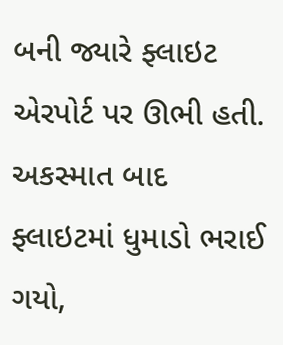બની જ્યારે ફ્લાઇટ એરપોર્ટ પર ઊભી હતી. અકસ્માત બાદ ફ્લાઇટમાં ધુમાડો ભરાઈ ગયો,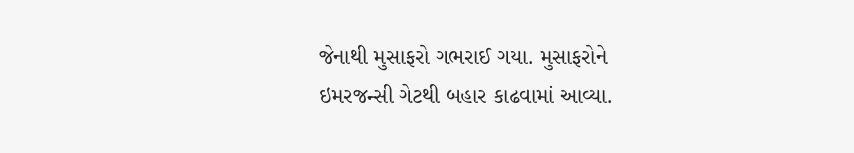જેનાથી મુસાફરો ગભરાઈ ગયા. મુસાફરોને ઇમરજન્સી ગેટથી બહાર કાઢવામાં આવ્યા.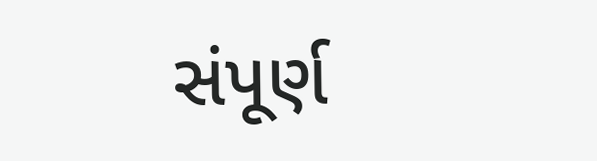સંપૂર્ણ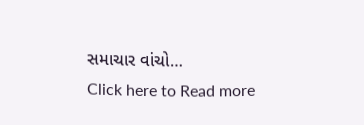સમાચાર વાંચો…
Click here to Read more